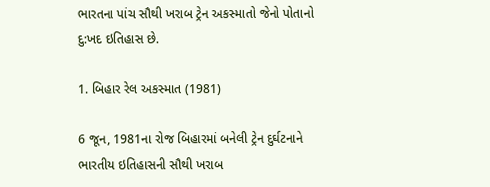ભારતના પાંચ સૌથી ખરાબ ટ્રેન અકસ્માતો જેનો પોતાનો દુ:ખદ ઇતિહાસ છે.

1. બિહાર રેલ અકસ્માત (1981)

6 જૂન, 1981ના રોજ બિહારમાં બનેલી ટ્રેન દુર્ઘટનાને ભારતીય ઇતિહાસની સૌથી ખરાબ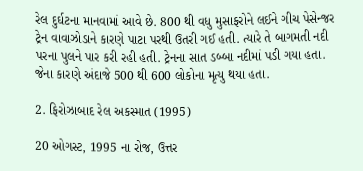રેલ દુર્ઘટના માનવામાં આવે છે. 800 થી વધુ મુસાફરોને લઈને ગીચ પેસેન્જર ટ્રેન વાવાઝોડાને કારણે પાટા પરથી ઉતરી ગઈ હતી. ત્યારે તે બાગમતી નદી પરના પુલને પાર કરી રહી હતી. ટ્રેનના સાત ડબ્બા નદીમાં પડી ગયા હતા. જેના કારણે અંદાજે 500 થી 600 લોકોના મૃત્યુ થયા હતા.

2. ફિરોઝાબાદ રેલ અકસ્માત (1995)

20 ઓગસ્ટ, 1995 ના રોજ, ઉત્તર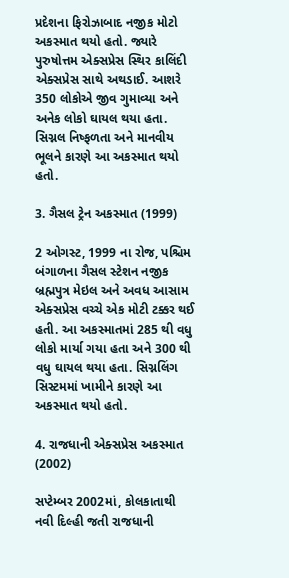પ્રદેશના ફિરોઝાબાદ નજીક મોટો અકસ્માત થયો હતો. જ્યારે પુરુષોત્તમ એક્સપ્રેસ સ્થિર કાલિંદી એક્સપ્રેસ સાથે અથડાઈ. આશરે 350 લોકોએ જીવ ગુમાવ્યા અને અનેક લોકો ઘાયલ થયા હતા. સિગ્નલ નિષ્ફળતા અને માનવીય ભૂલને કારણે આ અકસ્માત થયો હતો.

3. ગૈસલ ટ્રેન અકસ્માત (1999)

2 ઓગસ્ટ, 1999 ના રોજ, પશ્ચિમ બંગાળના ગૈસલ સ્ટેશન નજીક બ્રહ્મપુત્ર મેઇલ અને અવધ આસામ એક્સપ્રેસ વચ્ચે એક મોટી ટક્કર થઈ હતી. આ અકસ્માતમાં 285 થી વધુ લોકો માર્યા ગયા હતા અને 300 થી વધુ ઘાયલ થયા હતા. સિગ્નલિંગ સિસ્ટમમાં ખામીને કારણે આ અકસ્માત થયો હતો.

4. રાજધાની એક્સપ્રેસ અકસ્માત (2002)

સપ્ટેમ્બર 2002માં, કોલકાતાથી નવી દિલ્હી જતી રાજધાની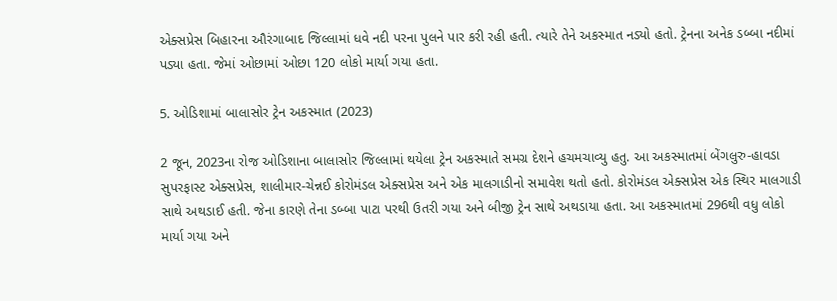એક્સપ્રેસ બિહારના ઔરંગાબાદ જિલ્લામાં ધવે નદી પરના પુલને પાર કરી રહી હતી. ત્યારે તેને અકસ્માત નડ્યો હતો. ટ્રેનના અનેક ડબ્બા નદીમાં પડ્યા હતા. જેમાં ઓછામાં ઓછા 120 લોકો માર્યા ગયા હતા.

5. ઓડિશામાં બાલાસોર ટ્રેન અકસ્માત (2023)

2 જૂન, 2023ના રોજ ઓડિશાના બાલાસોર જિલ્લામાં થયેલા ટ્રેન અકસ્માતે સમગ્ર દેશને હચમચાવ્યુ હતુ. આ અકસ્માતમાં બેંગલુરુ-હાવડા સુપરફાસ્ટ એક્સપ્રેસ, શાલીમાર-ચેન્નઈ કોરોમંડલ એક્સપ્રેસ અને એક માલગાડીનો સમાવેશ થતો હતો. કોરોમંડલ એક્સપ્રેસ એક સ્થિર માલગાડી સાથે અથડાઈ હતી. જેના કારણે તેના ડબ્બા પાટા પરથી ઉતરી ગયા અને બીજી ટ્રેન સાથે અથડાયા હતા. આ અકસ્માતમાં 296થી વધુ લોકો માર્યા ગયા અને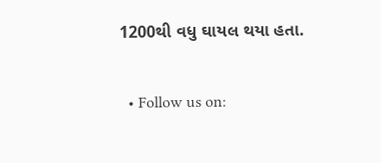1200થી વધુ ઘાયલ થયા હતા.

  • Follow us on: